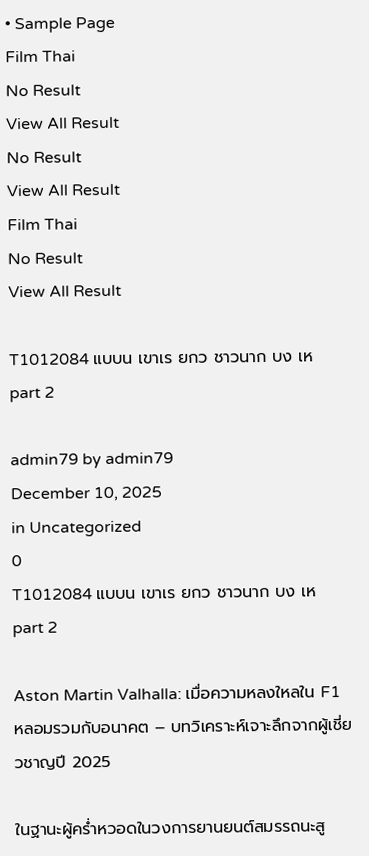• Sample Page
Film Thai
No Result
View All Result
No Result
View All Result
Film Thai
No Result
View All Result

T1012084 แบบน เขาเร ยกว ชาวนาก บง เห part 2

admin79 by admin79
December 10, 2025
in Uncategorized
0
T1012084 แบบน เขาเร ยกว ชาวนาก บง เห part 2

Aston Martin Valhalla: เมื่อความหลงใหลใน F1 หลอมรวมกับอนาคต – บทวิเคราะห์เจาะลึกจากผู้เชี่ยวชาญปี 2025

ในฐานะผู้คร่ำหวอดในวงการยานยนต์สมรรถนะสู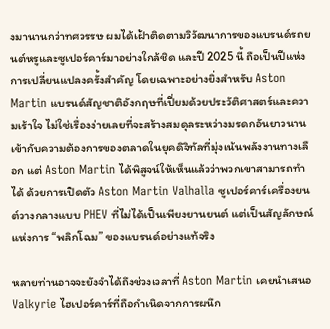งมานานกว่าทศวรรษ ผมได้เฝ้าติดตามวิวัฒนาการของแบรนด์รถยนต์หรูและซูเปอร์คาร์มาอย่างใกล้ชิด และปี 2025 นี้ ถือเป็นปีแห่งการเปลี่ยนแปลงครั้งสำคัญ โดยเฉพาะอย่างยิ่งสำหรับ Aston Martin แบรนด์สัญชาติอังกฤษที่เปี่ยมด้วยประวัติศาสตร์และความเร้าใจ ไม่ใช่เรื่องง่ายเลยที่จะสร้างสมดุลระหว่างมรดกอันยาวนานเข้ากับความต้องการของตลาดในยุคดิจิทัลที่มุ่งเน้นพลังงานทางเลือก แต่ Aston Martin ได้พิสูจน์ให้เห็นแล้วว่าพวกเขาสามารถทำได้ ด้วยการเปิดตัว Aston Martin Valhalla ซูเปอร์คาร์เครื่องยนต์วางกลางแบบ PHEV ที่ไม่ได้เป็นเพียงยานยนต์ แต่เป็นสัญลักษณ์แห่งการ “พลิกโฉม” ของแบรนด์อย่างแท้จริง

หลายท่านอาจจะยังจำได้ถึงช่วงเวลาที่ Aston Martin เคยนำเสนอ Valkyrie ไฮเปอร์คาร์ที่ถือกำเนิดจากการผนึก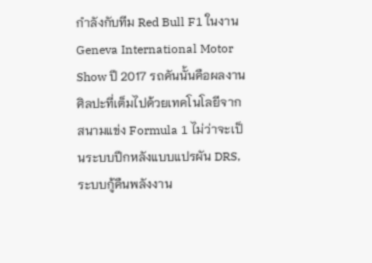กำลังกับทีม Red Bull F1 ในงาน Geneva International Motor Show ปี 2017 รถคันนั้นคือผลงานศิลปะที่เต็มไปด้วยเทคโนโลยีจากสนามแข่ง Formula 1 ไม่ว่าจะเป็นระบบปีกหลังแบบแปรผัน DRS, ระบบกู้คืนพลังงาน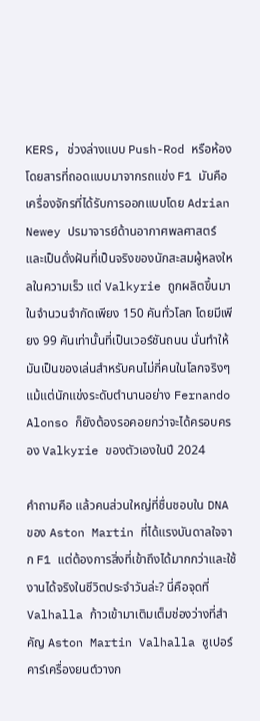KERS, ช่วงล่างแบบ Push-Rod หรือห้องโดยสารที่ถอดแบบมาจากรถแข่ง F1 มันคือเครื่องจักรที่ได้รับการออกแบบโดย Adrian Newey ปรมาจารย์ด้านอากาศพลศาสตร์ และเป็นดั่งฝันที่เป็นจริงของนักสะสมผู้หลงใหลในความเร็ว แต่ Valkyrie ถูกผลิตขึ้นมาในจำนวนจำกัดเพียง 150 คันทั่วโลก โดยมีเพียง 99 คันเท่านั้นที่เป็นเวอร์ชันถนน นั่นทำให้มันเป็นของเล่นสำหรับคนไม่กี่คนในโลกจริงๆ แม้แต่นักแข่งระดับตำนานอย่าง Fernando Alonso ก็ยังต้องรอคอยกว่าจะได้ครอบครอง Valkyrie ของตัวเองในปี 2024

คำถามคือ แล้วคนส่วนใหญ่ที่ชื่นชอบใน DNA ของ Aston Martin ที่ได้แรงบันดาลใจจาก F1 แต่ต้องการสิ่งที่เข้าถึงได้มากกว่าและใช้งานได้จริงในชีวิตประจำวันล่ะ? นี่คือจุดที่ Valhalla ก้าวเข้ามาเติมเต็มช่องว่างที่สำคัญ Aston Martin Valhalla ซูเปอร์คาร์เครื่องยนต์วางก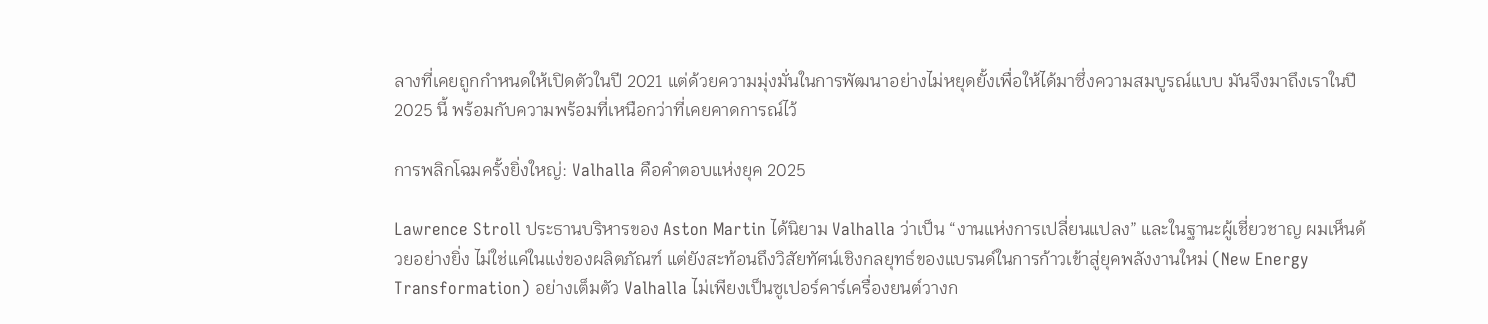ลางที่เคยถูกกำหนดให้เปิดตัวในปี 2021 แต่ด้วยความมุ่งมั่นในการพัฒนาอย่างไม่หยุดยั้งเพื่อให้ได้มาซึ่งความสมบูรณ์แบบ มันจึงมาถึงเราในปี 2025 นี้ พร้อมกับความพร้อมที่เหนือกว่าที่เคยคาดการณ์ไว้

การพลิกโฉมครั้งยิ่งใหญ่: Valhalla คือคำตอบแห่งยุค 2025

Lawrence Stroll ประธานบริหารของ Aston Martin ได้นิยาม Valhalla ว่าเป็น “งานแห่งการเปลี่ยนแปลง” และในฐานะผู้เชี่ยวชาญ ผมเห็นด้วยอย่างยิ่ง ไม่ใช่แค่ในแง่ของผลิตภัณฑ์ แต่ยังสะท้อนถึงวิสัยทัศน์เชิงกลยุทธ์ของแบรนด์ในการก้าวเข้าสู่ยุคพลังงานใหม่ (New Energy Transformation) อย่างเต็มตัว Valhalla ไม่เพียงเป็นซูเปอร์คาร์เครื่องยนต์วางก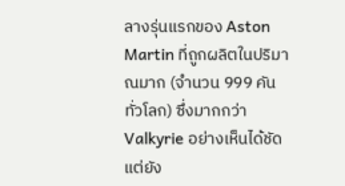ลางรุ่นแรกของ Aston Martin ที่ถูกผลิตในปริมาณมาก (จำนวน 999 คันทั่วโลก) ซึ่งมากกว่า Valkyrie อย่างเห็นได้ชัด แต่ยัง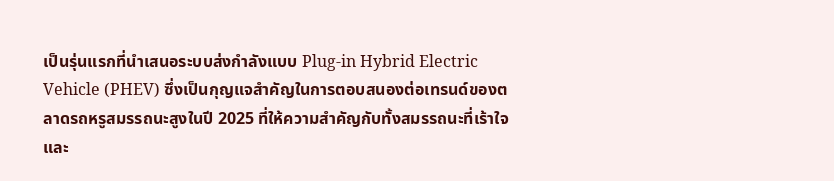เป็นรุ่นแรกที่นำเสนอระบบส่งกำลังแบบ Plug-in Hybrid Electric Vehicle (PHEV) ซึ่งเป็นกุญแจสำคัญในการตอบสนองต่อเทรนด์ของตลาดรถหรูสมรรถนะสูงในปี 2025 ที่ให้ความสำคัญกับทั้งสมรรถนะที่เร้าใจและ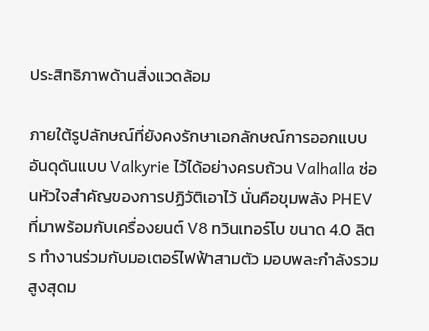ประสิทธิภาพด้านสิ่งแวดล้อม

ภายใต้รูปลักษณ์ที่ยังคงรักษาเอกลักษณ์การออกแบบอันดุดันแบบ Valkyrie ไว้ได้อย่างครบถ้วน Valhalla ซ่อนหัวใจสำคัญของการปฏิวัติเอาไว้ นั่นคือขุมพลัง PHEV ที่มาพร้อมกับเครื่องยนต์ V8 ทวินเทอร์โบ ขนาด 4.0 ลิตร ทำงานร่วมกับมอเตอร์ไฟฟ้าสามตัว มอบพละกำลังรวมสูงสุดม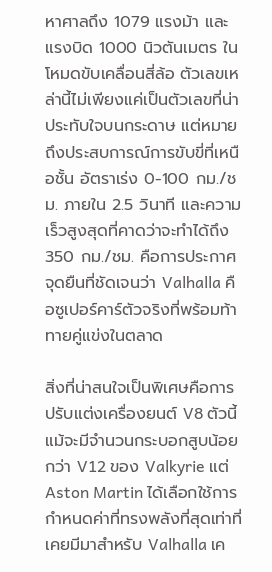หาศาลถึง 1079 แรงม้า และแรงบิด 1000 นิวตันเมตร ในโหมดขับเคลื่อนสี่ล้อ ตัวเลขเหล่านี้ไม่เพียงแค่เป็นตัวเลขที่น่าประทับใจบนกระดาษ แต่หมายถึงประสบการณ์การขับขี่ที่เหนือชั้น อัตราเร่ง 0-100 กม./ชม. ภายใน 2.5 วินาที และความเร็วสูงสุดที่คาดว่าจะทำได้ถึง 350 กม./ชม. คือการประกาศจุดยืนที่ชัดเจนว่า Valhalla คือซูเปอร์คาร์ตัวจริงที่พร้อมท้าทายคู่แข่งในตลาด

สิ่งที่น่าสนใจเป็นพิเศษคือการปรับแต่งเครื่องยนต์ V8 ตัวนี้ แม้จะมีจำนวนกระบอกสูบน้อยกว่า V12 ของ Valkyrie แต่ Aston Martin ได้เลือกใช้การกำหนดค่าที่ทรงพลังที่สุดเท่าที่เคยมีมาสำหรับ Valhalla เค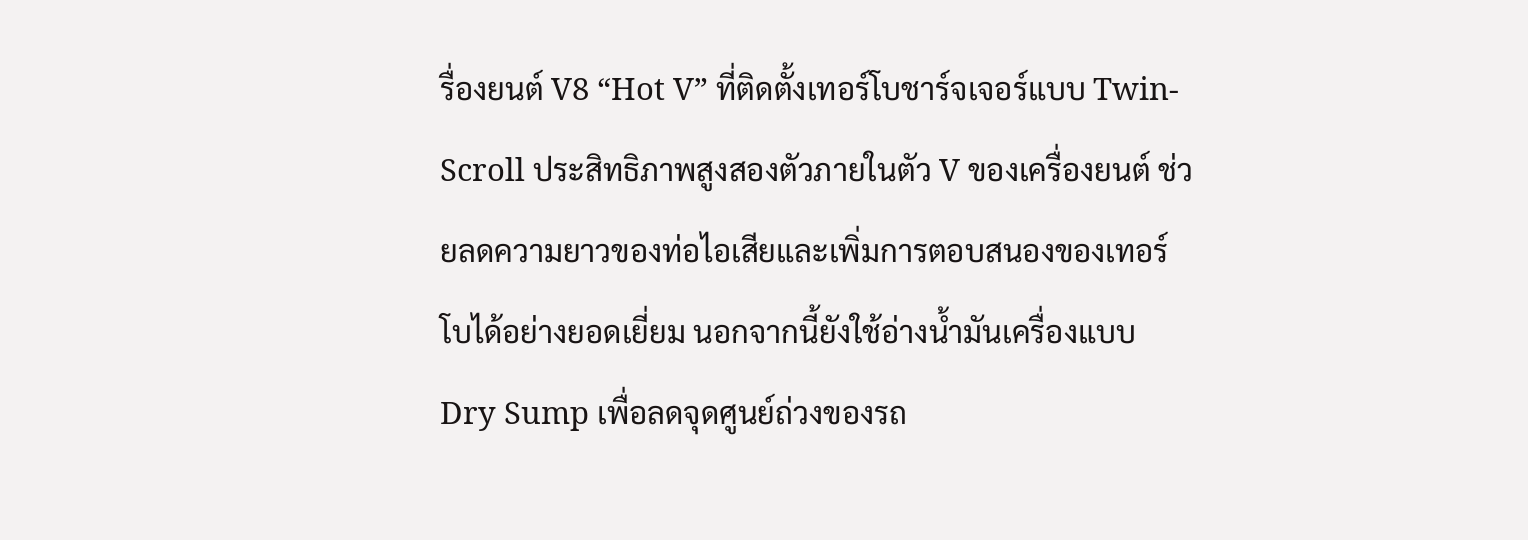รื่องยนต์ V8 “Hot V” ที่ติดตั้งเทอร์โบชาร์จเจอร์แบบ Twin-Scroll ประสิทธิภาพสูงสองตัวภายในตัว V ของเครื่องยนต์ ช่วยลดความยาวของท่อไอเสียและเพิ่มการตอบสนองของเทอร์โบได้อย่างยอดเยี่ยม นอกจากนี้ยังใช้อ่างน้ำมันเครื่องแบบ Dry Sump เพื่อลดจุดศูนย์ถ่วงของรถ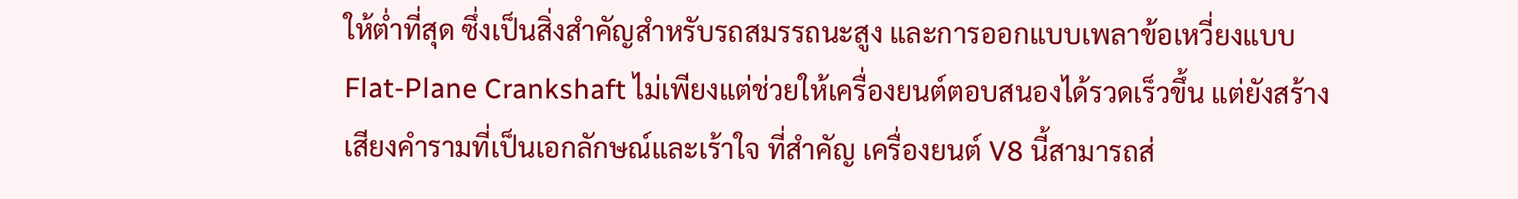ให้ต่ำที่สุด ซึ่งเป็นสิ่งสำคัญสำหรับรถสมรรถนะสูง และการออกแบบเพลาข้อเหวี่ยงแบบ Flat-Plane Crankshaft ไม่เพียงแต่ช่วยให้เครื่องยนต์ตอบสนองได้รวดเร็วขึ้น แต่ยังสร้างเสียงคำรามที่เป็นเอกลักษณ์และเร้าใจ ที่สำคัญ เครื่องยนต์ V8 นี้สามารถส่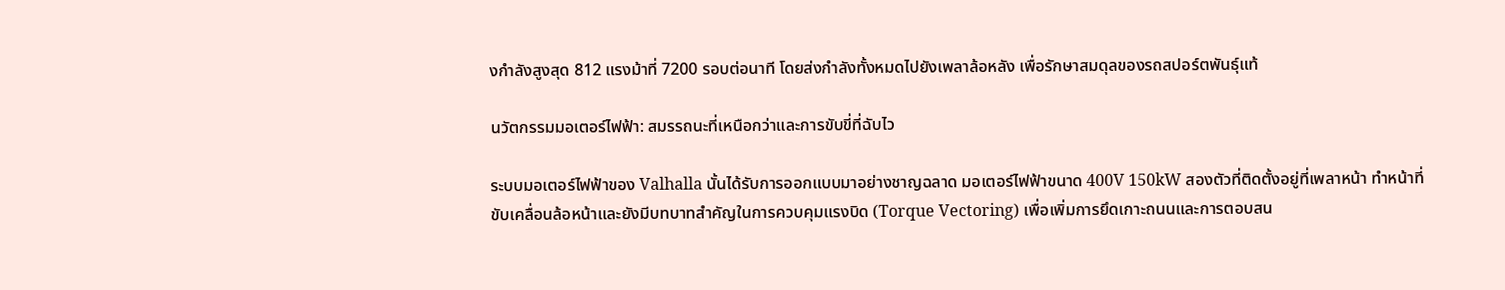งกำลังสูงสุด 812 แรงม้าที่ 7200 รอบต่อนาที โดยส่งกำลังทั้งหมดไปยังเพลาล้อหลัง เพื่อรักษาสมดุลของรถสปอร์ตพันธุ์แท้

นวัตกรรมมอเตอร์ไฟฟ้า: สมรรถนะที่เหนือกว่าและการขับขี่ที่ฉับไว

ระบบมอเตอร์ไฟฟ้าของ Valhalla นั้นได้รับการออกแบบมาอย่างชาญฉลาด มอเตอร์ไฟฟ้าขนาด 400V 150kW สองตัวที่ติดตั้งอยู่ที่เพลาหน้า ทำหน้าที่ขับเคลื่อนล้อหน้าและยังมีบทบาทสำคัญในการควบคุมแรงบิด (Torque Vectoring) เพื่อเพิ่มการยึดเกาะถนนและการตอบสน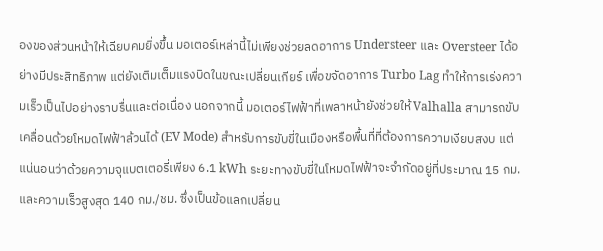องของส่วนหน้าให้เฉียบคมยิ่งขึ้น มอเตอร์เหล่านี้ไม่เพียงช่วยลดอาการ Understeer และ Oversteer ได้อย่างมีประสิทธิภาพ แต่ยังเติมเต็มแรงบิดในขณะเปลี่ยนเกียร์ เพื่อขจัดอาการ Turbo Lag ทำให้การเร่งความเร็วเป็นไปอย่างราบรื่นและต่อเนื่อง นอกจากนี้ มอเตอร์ไฟฟ้าที่เพลาหน้ายังช่วยให้ Valhalla สามารถขับเคลื่อนด้วยโหมดไฟฟ้าล้วนได้ (EV Mode) สำหรับการขับขี่ในเมืองหรือพื้นที่ที่ต้องการความเงียบสงบ แต่แน่นอนว่าด้วยความจุแบตเตอรี่เพียง 6.1 kWh ระยะทางขับขี่ในโหมดไฟฟ้าจะจำกัดอยู่ที่ประมาณ 15 กม. และความเร็วสูงสุด 140 กม./ชม. ซึ่งเป็นข้อแลกเปลี่ยน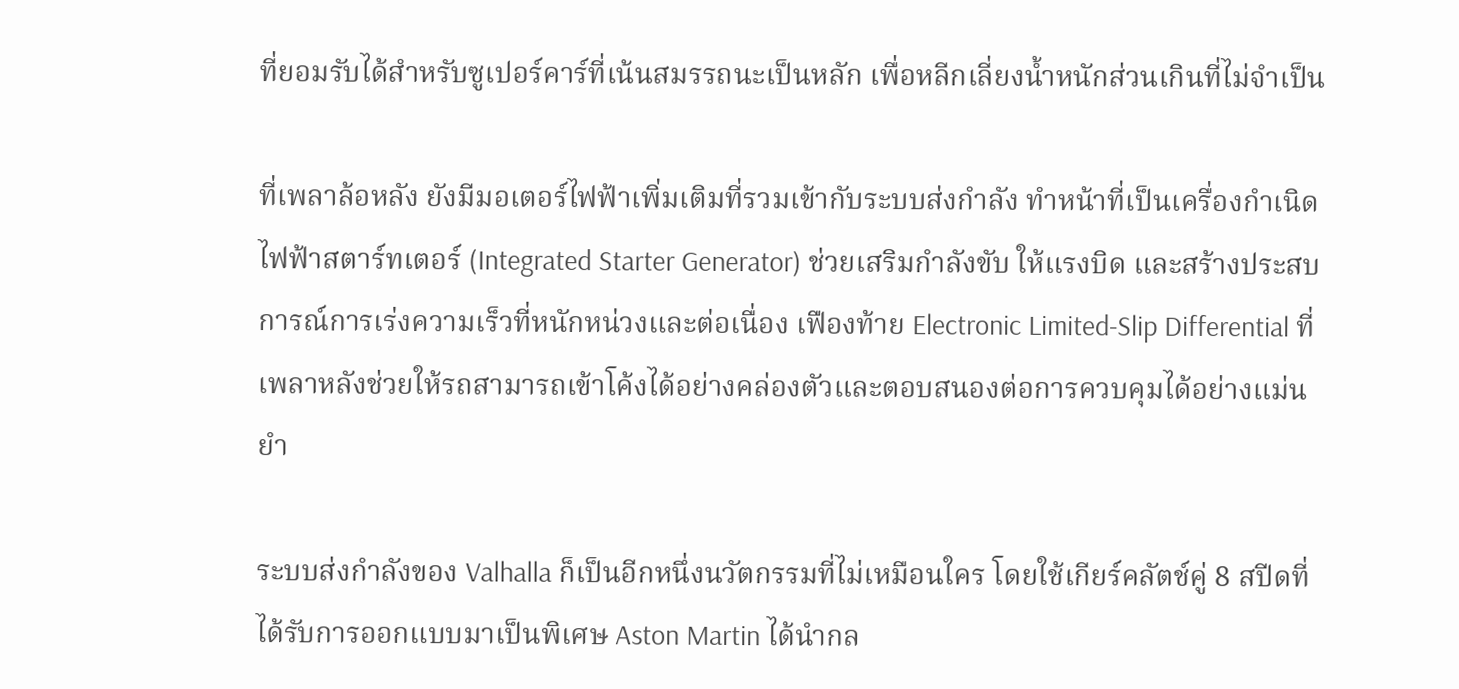ที่ยอมรับได้สำหรับซูเปอร์คาร์ที่เน้นสมรรถนะเป็นหลัก เพื่อหลีกเลี่ยงน้ำหนักส่วนเกินที่ไม่จำเป็น

ที่เพลาล้อหลัง ยังมีมอเตอร์ไฟฟ้าเพิ่มเติมที่รวมเข้ากับระบบส่งกำลัง ทำหน้าที่เป็นเครื่องกำเนิดไฟฟ้าสตาร์ทเตอร์ (Integrated Starter Generator) ช่วยเสริมกำลังขับ ให้แรงบิด และสร้างประสบการณ์การเร่งความเร็วที่หนักหน่วงและต่อเนื่อง เฟืองท้าย Electronic Limited-Slip Differential ที่เพลาหลังช่วยให้รถสามารถเข้าโค้งได้อย่างคล่องตัวและตอบสนองต่อการควบคุมได้อย่างแม่นยำ

ระบบส่งกำลังของ Valhalla ก็เป็นอีกหนึ่งนวัตกรรมที่ไม่เหมือนใคร โดยใช้เกียร์คลัตช์คู่ 8 สปีดที่ได้รับการออกแบบมาเป็นพิเศษ Aston Martin ได้นำกล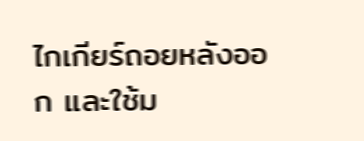ไกเกียร์ถอยหลังออก และใช้ม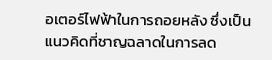อเตอร์ไฟฟ้าในการถอยหลัง ซึ่งเป็นแนวคิดที่ชาญฉลาดในการลด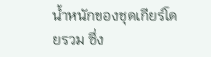น้ำหนักของชุดเกียร์โดยรวม ซึ่ง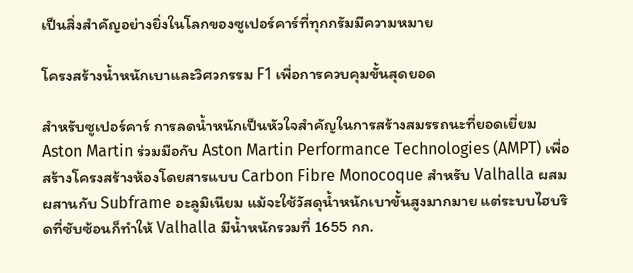เป็นสิ่งสำคัญอย่างยิ่งในโลกของซูเปอร์คาร์ที่ทุกกรัมมีความหมาย

โครงสร้างน้ำหนักเบาและวิศวกรรม F1 เพื่อการควบคุมขั้นสุดยอด

สำหรับซูเปอร์คาร์ การลดน้ำหนักเป็นหัวใจสำคัญในการสร้างสมรรถนะที่ยอดเยี่ยม Aston Martin ร่วมมือกับ Aston Martin Performance Technologies (AMPT) เพื่อสร้างโครงสร้างห้องโดยสารแบบ Carbon Fibre Monocoque สำหรับ Valhalla ผสมผสานกับ Subframe อะลูมิเนียม แม้จะใช้วัสดุน้ำหนักเบาขั้นสูงมากมาย แต่ระบบไฮบริดที่ซับซ้อนก็ทำให้ Valhalla มีน้ำหนักรวมที่ 1655 กก.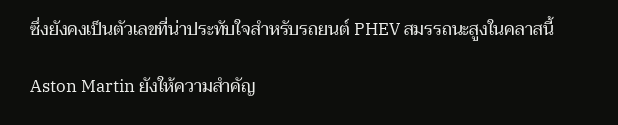ซึ่งยังคงเป็นตัวเลขที่น่าประทับใจสำหรับรถยนต์ PHEV สมรรถนะสูงในคลาสนี้

Aston Martin ยังให้ความสำคัญ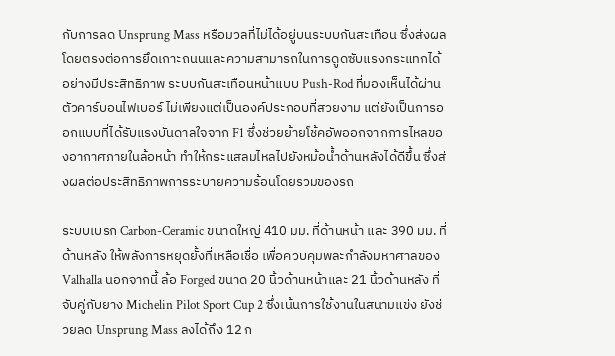กับการลด Unsprung Mass หรือมวลที่ไม่ได้อยู่บนระบบกันสะเทือน ซึ่งส่งผลโดยตรงต่อการยึดเกาะถนนและความสามารถในการดูดซับแรงกระแทกได้อย่างมีประสิทธิภาพ ระบบกันสะเทือนหน้าแบบ Push-Rod ที่มองเห็นได้ผ่านตัวคาร์บอนไฟเบอร์ ไม่เพียงแต่เป็นองค์ประกอบที่สวยงาม แต่ยังเป็นการออกแบบที่ได้รับแรงบันดาลใจจาก F1 ซึ่งช่วยย้ายโช้คอัพออกจากการไหลของอากาศภายในล้อหน้า ทำให้กระแสลมไหลไปยังหม้อน้ำด้านหลังได้ดีขึ้น ซึ่งส่งผลต่อประสิทธิภาพการระบายความร้อนโดยรวมของรถ

ระบบเบรก Carbon-Ceramic ขนาดใหญ่ 410 มม. ที่ด้านหน้า และ 390 มม. ที่ด้านหลัง ให้พลังการหยุดยั้งที่เหลือเชื่อ เพื่อควบคุมพละกำลังมหาศาลของ Valhalla นอกจากนี้ ล้อ Forged ขนาด 20 นิ้วด้านหน้าและ 21 นิ้วด้านหลัง ที่จับคู่กับยาง Michelin Pilot Sport Cup 2 ซึ่งเน้นการใช้งานในสนามแข่ง ยังช่วยลด Unsprung Mass ลงได้ถึง 12 ก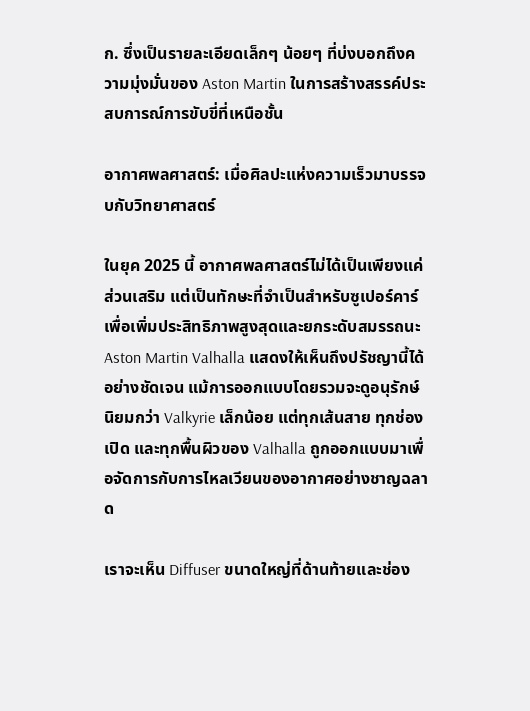ก. ซึ่งเป็นรายละเอียดเล็กๆ น้อยๆ ที่บ่งบอกถึงความมุ่งมั่นของ Aston Martin ในการสร้างสรรค์ประสบการณ์การขับขี่ที่เหนือชั้น

อากาศพลศาสตร์: เมื่อศิลปะแห่งความเร็วมาบรรจบกับวิทยาศาสตร์

ในยุค 2025 นี้ อากาศพลศาสตร์ไม่ได้เป็นเพียงแค่ส่วนเสริม แต่เป็นทักษะที่จำเป็นสำหรับซูเปอร์คาร์ เพื่อเพิ่มประสิทธิภาพสูงสุดและยกระดับสมรรถนะ Aston Martin Valhalla แสดงให้เห็นถึงปรัชญานี้ได้อย่างชัดเจน แม้การออกแบบโดยรวมจะดูอนุรักษ์นิยมกว่า Valkyrie เล็กน้อย แต่ทุกเส้นสาย ทุกช่องเปิด และทุกพื้นผิวของ Valhalla ถูกออกแบบมาเพื่อจัดการกับการไหลเวียนของอากาศอย่างชาญฉลาด

เราจะเห็น Diffuser ขนาดใหญ่ที่ด้านท้ายและช่อง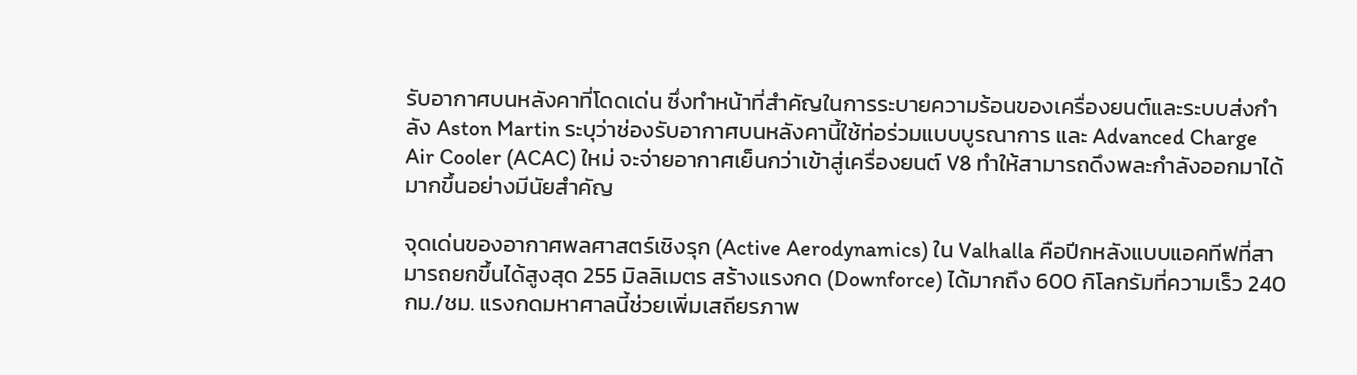รับอากาศบนหลังคาที่โดดเด่น ซึ่งทำหน้าที่สำคัญในการระบายความร้อนของเครื่องยนต์และระบบส่งกำลัง Aston Martin ระบุว่าช่องรับอากาศบนหลังคานี้ใช้ท่อร่วมแบบบูรณาการ และ Advanced Charge Air Cooler (ACAC) ใหม่ จะจ่ายอากาศเย็นกว่าเข้าสู่เครื่องยนต์ V8 ทำให้สามารถดึงพละกำลังออกมาได้มากขึ้นอย่างมีนัยสำคัญ

จุดเด่นของอากาศพลศาสตร์เชิงรุก (Active Aerodynamics) ใน Valhalla คือปีกหลังแบบแอคทีฟที่สามารถยกขึ้นได้สูงสุด 255 มิลลิเมตร สร้างแรงกด (Downforce) ได้มากถึง 600 กิโลกรัมที่ความเร็ว 240 กม./ชม. แรงกดมหาศาลนี้ช่วยเพิ่มเสถียรภาพ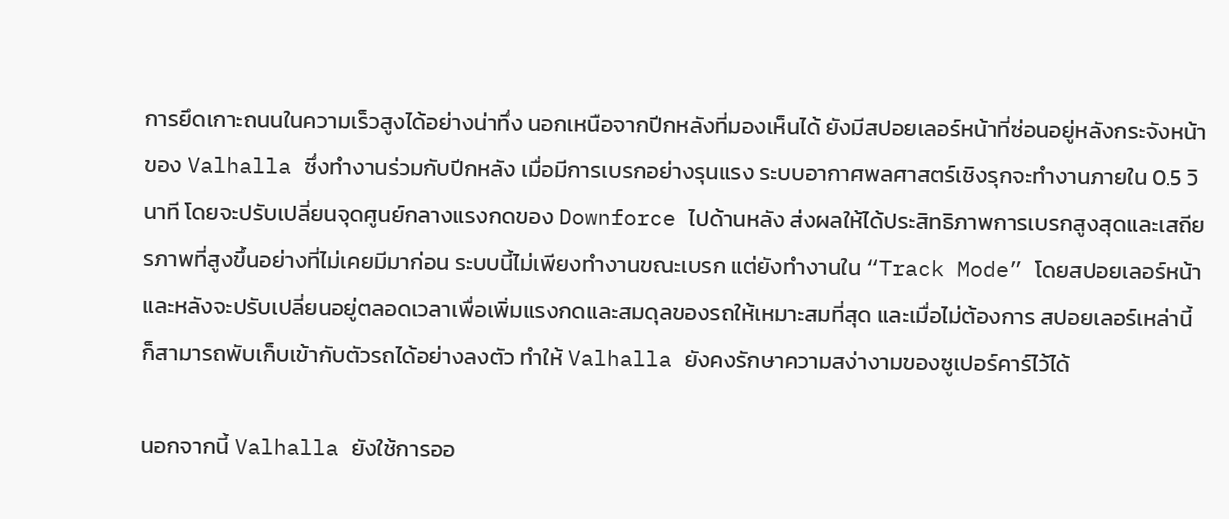การยึดเกาะถนนในความเร็วสูงได้อย่างน่าทึ่ง นอกเหนือจากปีกหลังที่มองเห็นได้ ยังมีสปอยเลอร์หน้าที่ซ่อนอยู่หลังกระจังหน้าของ Valhalla ซึ่งทำงานร่วมกับปีกหลัง เมื่อมีการเบรกอย่างรุนแรง ระบบอากาศพลศาสตร์เชิงรุกจะทำงานภายใน 0.5 วินาที โดยจะปรับเปลี่ยนจุดศูนย์กลางแรงกดของ Downforce ไปด้านหลัง ส่งผลให้ได้ประสิทธิภาพการเบรกสูงสุดและเสถียรภาพที่สูงขึ้นอย่างที่ไม่เคยมีมาก่อน ระบบนี้ไม่เพียงทำงานขณะเบรก แต่ยังทำงานใน “Track Mode” โดยสปอยเลอร์หน้าและหลังจะปรับเปลี่ยนอยู่ตลอดเวลาเพื่อเพิ่มแรงกดและสมดุลของรถให้เหมาะสมที่สุด และเมื่อไม่ต้องการ สปอยเลอร์เหล่านี้ก็สามารถพับเก็บเข้ากับตัวรถได้อย่างลงตัว ทำให้ Valhalla ยังคงรักษาความสง่างามของซูเปอร์คาร์ไว้ได้

นอกจากนี้ Valhalla ยังใช้การออ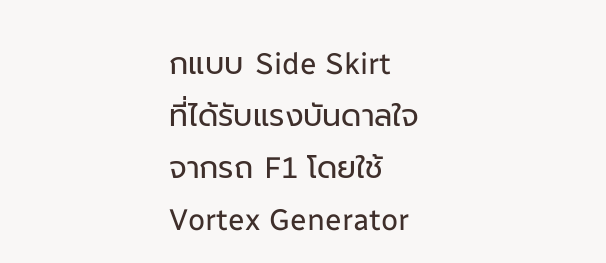กแบบ Side Skirt ที่ได้รับแรงบันดาลใจจากรถ F1 โดยใช้ Vortex Generator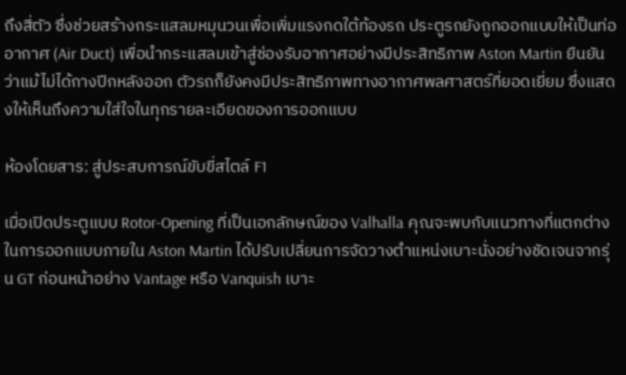ถึงสี่ตัว ซึ่งช่วยสร้างกระแสลมหมุนวนเพื่อเพิ่มแรงกดใต้ท้องรถ ประตูรถยังถูกออกแบบให้เป็นท่ออากาศ (Air Duct) เพื่อนำกระแสลมเข้าสู่ช่องรับอากาศอย่างมีประสิทธิภาพ Aston Martin ยืนยันว่าแม้ไม่ได้กางปีกหลังออก ตัวรถก็ยังคงมีประสิทธิภาพทางอากาศพลศาสตร์ที่ยอดเยี่ยม ซึ่งแสดงให้เห็นถึงความใส่ใจในทุกรายละเอียดของการออกแบบ

ห้องโดยสาร: สู่ประสบการณ์ขับขี่สไตล์ F1

เมื่อเปิดประตูแบบ Rotor-Opening ที่เป็นเอกลักษณ์ของ Valhalla คุณจะพบกับแนวทางที่แตกต่างในการออกแบบภายใน Aston Martin ได้ปรับเปลี่ยนการจัดวางตำแหน่งเบาะนั่งอย่างชัดเจนจากรุ่น GT ก่อนหน้าอย่าง Vantage หรือ Vanquish เบาะ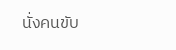นั่งคนขับ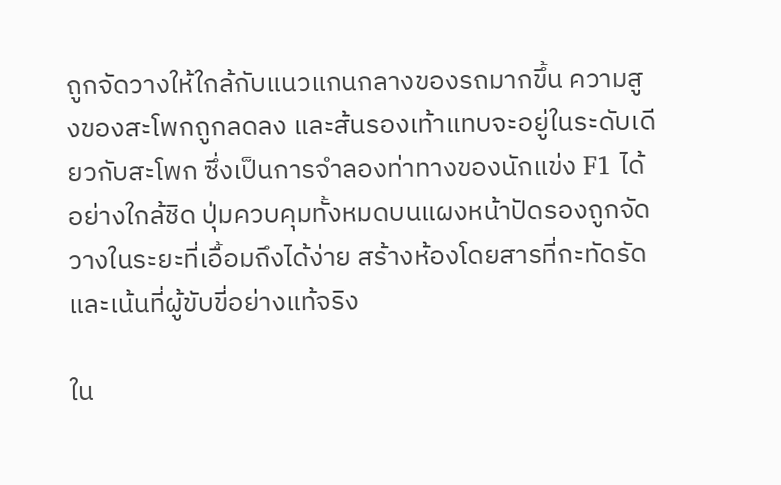ถูกจัดวางให้ใกล้กับแนวแกนกลางของรถมากขึ้น ความสูงของสะโพกถูกลดลง และส้นรองเท้าแทบจะอยู่ในระดับเดียวกับสะโพก ซึ่งเป็นการจำลองท่าทางของนักแข่ง F1 ได้อย่างใกล้ชิด ปุ่มควบคุมทั้งหมดบนแผงหน้าปัดรองถูกจัดวางในระยะที่เอื้อมถึงได้ง่าย สร้างห้องโดยสารที่กะทัดรัดและเน้นที่ผู้ขับขี่อย่างแท้จริง

ใน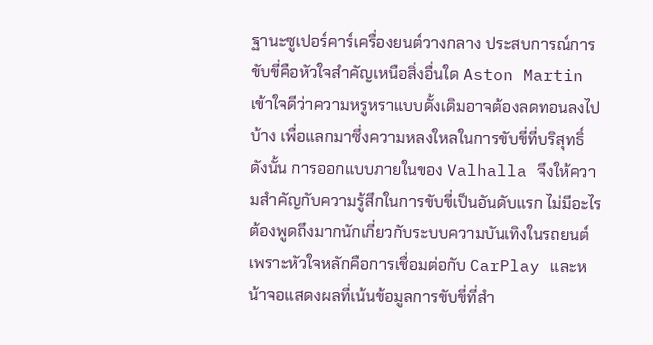ฐานะซูเปอร์คาร์เครื่องยนต์วางกลาง ประสบการณ์การขับขี่คือหัวใจสำคัญเหนือสิ่งอื่นใด Aston Martin เข้าใจดีว่าความหรูหราแบบดั้งเดิมอาจต้องลดทอนลงไปบ้าง เพื่อแลกมาซึ่งความหลงใหลในการขับขี่ที่บริสุทธิ์ ดังนั้น การออกแบบภายในของ Valhalla จึงให้ความสำคัญกับความรู้สึกในการขับขี่เป็นอันดับแรก ไม่มีอะไรต้องพูดถึงมากนักเกี่ยวกับระบบความบันเทิงในรถยนต์ เพราะหัวใจหลักคือการเชื่อมต่อกับ CarPlay และหน้าจอแสดงผลที่เน้นข้อมูลการขับขี่ที่สำ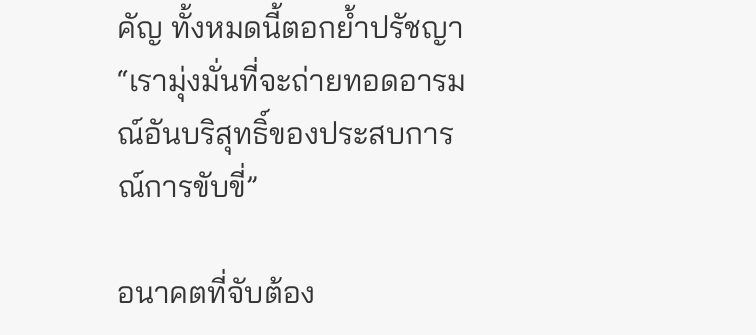คัญ ทั้งหมดนี้ตอกย้ำปรัชญา “เรามุ่งมั่นที่จะถ่ายทอดอารมณ์อันบริสุทธิ์ของประสบการณ์การขับขี่”

อนาคตที่จับต้อง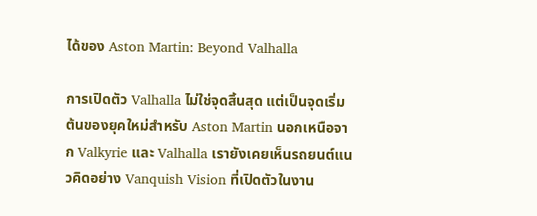ได้ของ Aston Martin: Beyond Valhalla

การเปิดตัว Valhalla ไม่ใช่จุดสิ้นสุด แต่เป็นจุดเริ่มต้นของยุคใหม่สำหรับ Aston Martin นอกเหนือจาก Valkyrie และ Valhalla เรายังเคยเห็นรถยนต์แนวคิดอย่าง Vanquish Vision ที่เปิดตัวในงาน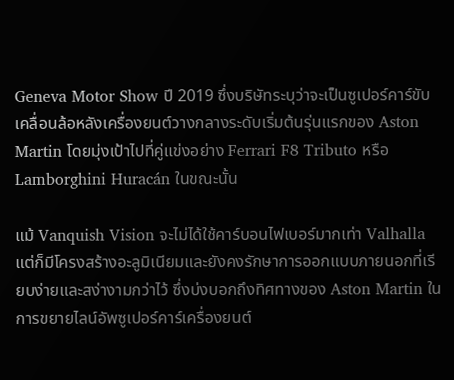Geneva Motor Show ปี 2019 ซึ่งบริษัทระบุว่าจะเป็นซูเปอร์คาร์ขับเคลื่อนล้อหลังเครื่องยนต์วางกลางระดับเริ่มต้นรุ่นแรกของ Aston Martin โดยมุ่งเป้าไปที่คู่แข่งอย่าง Ferrari F8 Tributo หรือ Lamborghini Huracán ในขณะนั้น

แม้ Vanquish Vision จะไม่ได้ใช้คาร์บอนไฟเบอร์มากเท่า Valhalla แต่ก็มีโครงสร้างอะลูมิเนียมและยังคงรักษาการออกแบบภายนอกที่เรียบง่ายและสง่างามกว่าไว้ ซึ่งบ่งบอกถึงทิศทางของ Aston Martin ในการขยายไลน์อัพซูเปอร์คาร์เครื่องยนต์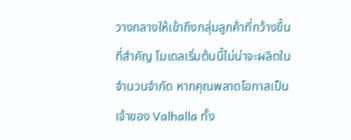วางกลางให้เข้าถึงกลุ่มลูกค้าที่กว้างขึ้น ที่สำคัญ โมเดลเริ่มต้นนี้ไม่น่าจะผลิตในจำนวนจำกัด หากคุณพลาดโอกาสเป็นเจ้าของ Valhalla ทั้ง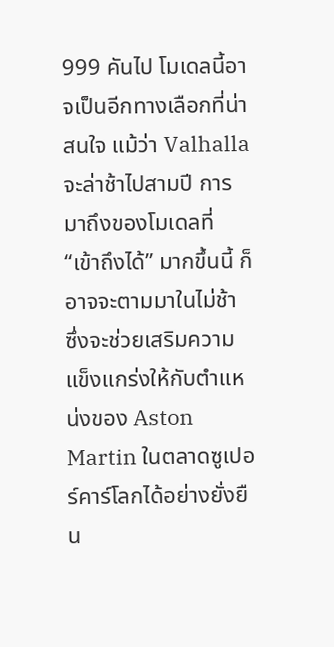999 คันไป โมเดลนี้อาจเป็นอีกทางเลือกที่น่าสนใจ แม้ว่า Valhalla จะล่าช้าไปสามปี การมาถึงของโมเดลที่ “เข้าถึงได้” มากขึ้นนี้ ก็อาจจะตามมาในไม่ช้า ซึ่งจะช่วยเสริมความแข็งแกร่งให้กับตำแหน่งของ Aston Martin ในตลาดซูเปอร์คาร์โลกได้อย่างยั่งยืน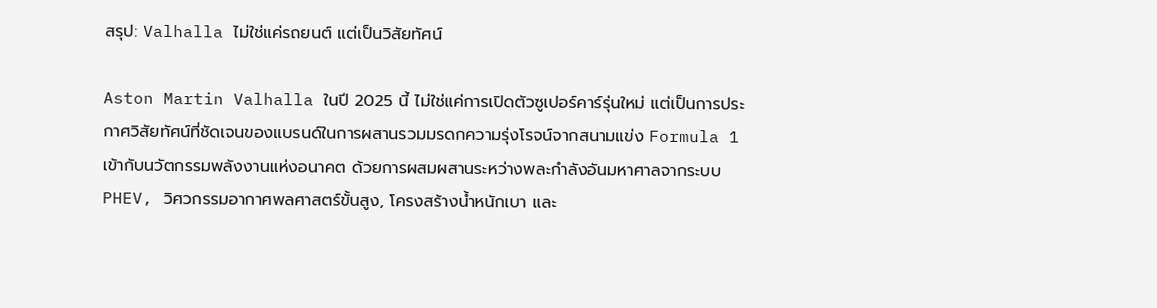สรุป: Valhalla ไม่ใช่แค่รถยนต์ แต่เป็นวิสัยทัศน์

Aston Martin Valhalla ในปี 2025 นี้ ไม่ใช่แค่การเปิดตัวซูเปอร์คาร์รุ่นใหม่ แต่เป็นการประกาศวิสัยทัศน์ที่ชัดเจนของแบรนด์ในการผสานรวมมรดกความรุ่งโรจน์จากสนามแข่ง Formula 1 เข้ากับนวัตกรรมพลังงานแห่งอนาคต ด้วยการผสมผสานระหว่างพละกำลังอันมหาศาลจากระบบ PHEV, วิศวกรรมอากาศพลศาสตร์ขั้นสูง, โครงสร้างน้ำหนักเบา และ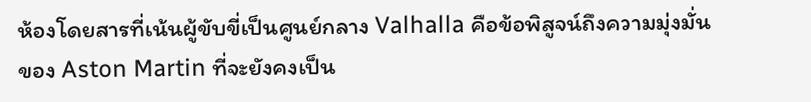ห้องโดยสารที่เน้นผู้ขับขี่เป็นศูนย์กลาง Valhalla คือข้อพิสูจน์ถึงความมุ่งมั่นของ Aston Martin ที่จะยังคงเป็น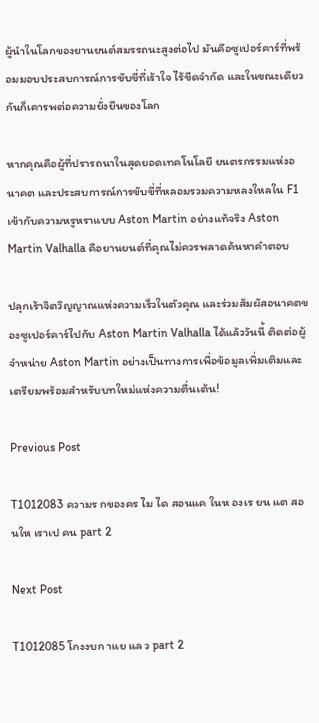ผู้นำในโลกของยานยนต์สมรรถนะสูงต่อไป มันคือซูเปอร์คาร์ที่พร้อมมอบประสบการณ์การขับขี่ที่เร้าใจ ไร้ขีดจำกัด และในขณะเดียวกันก็เคารพต่อความยั่งยืนของโลก

หากคุณคือผู้ที่ปรารถนาในสุดยอดเทคโนโลยี ยนตรกรรมแห่งอนาคต และประสบการณ์การขับขี่ที่หลอมรวมความหลงใหลใน F1 เข้ากับความหรูหราแบบ Aston Martin อย่างแท้จริง Aston Martin Valhalla คือยานยนต์ที่คุณไม่ควรพลาดค้นหาคำตอบ

ปลุกเร้าจิตวิญญาณแห่งความเร็วในตัวคุณ และร่วมสัมผัสอนาคตของซูเปอร์คาร์ไปกับ Aston Martin Valhalla ได้แล้ววันนี้ ติดต่อผู้จำหน่าย Aston Martin อย่างเป็นทางการเพื่อข้อมูลเพิ่มเติมและเตรียมพร้อมสำหรับบทใหม่แห่งความตื่นเต้น!

Previous Post

T1012083 ความร กของคร ไม ได สอนแค ในห องเร ยน แต สอนให เราเป คน part 2

Next Post

T1012085 โกงงบก าแย แล ว part 2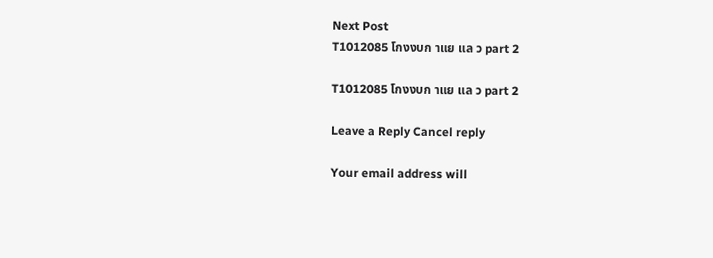Next Post
T1012085 โกงงบก าแย แล ว part 2

T1012085 โกงงบก าแย แล ว part 2

Leave a Reply Cancel reply

Your email address will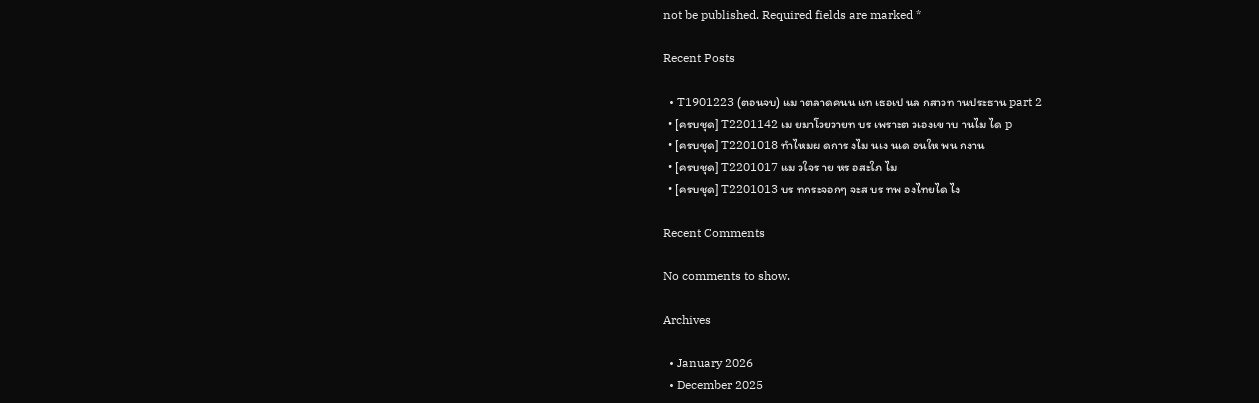not be published. Required fields are marked *

Recent Posts

  • T1901223 (ตอนจบ) แม าตลาดคนน แท เธอเป นล กสาวท านประธาน part 2
  • [ครบชุด] T2201142 เม ยมาโวยวายท บร เพราะต วเองเข าบ านไม ได p
  • [ครบชุด] T2201018 ทำไหมผ ดการ งไม นเง นเด อนให พน กงาน
  • [ครบชุด] T2201017 แม วใจร าย หร อสะใภ ไม
  • [ครบชุด] T2201013 บร ทกระจอกๆ จะส บร ทพ องไทยได ไง

Recent Comments

No comments to show.

Archives

  • January 2026
  • December 2025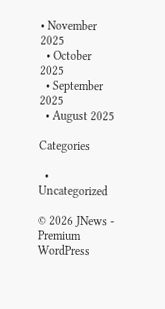• November 2025
  • October 2025
  • September 2025
  • August 2025

Categories

  • Uncategorized

© 2026 JNews - Premium WordPress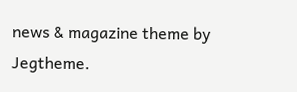news & magazine theme by Jegtheme.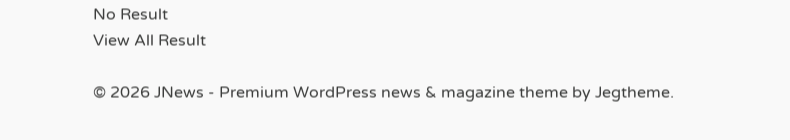No Result
View All Result

© 2026 JNews - Premium WordPress news & magazine theme by Jegtheme.